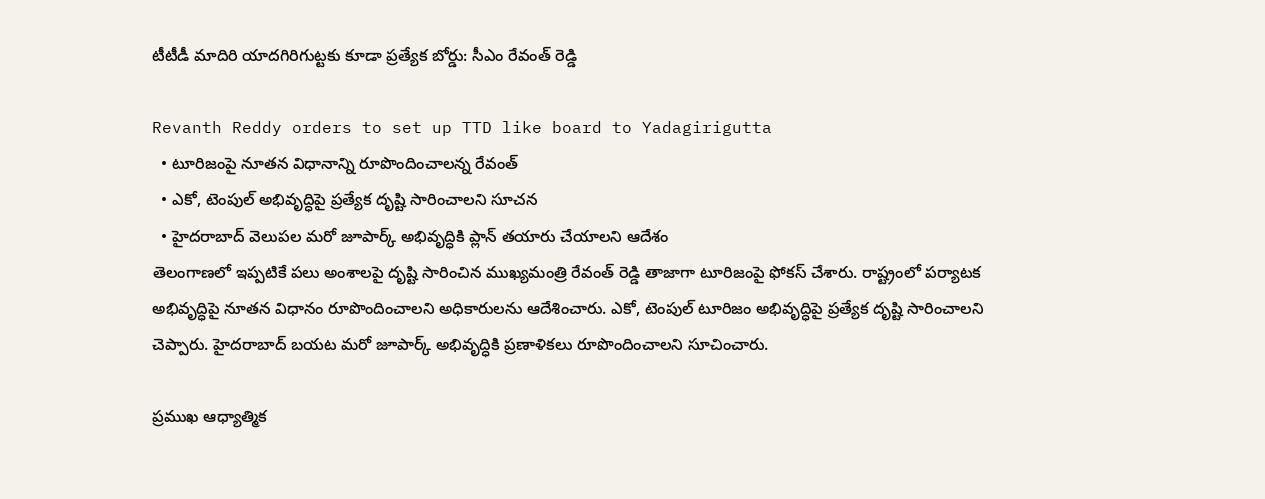టీటీడీ మాదిరి యాదగిరిగుట్టకు కూడా ప్రత్యేక బోర్డు: సీఎం రేవంత్ రెడ్డి

Revanth Reddy orders to set up TTD like board to Yadagirigutta
  • టూరిజంపై నూతన విధానాన్ని రూపొందించాలన్న రేవంత్
  • ఎకో, టెంపుల్ అభివృద్ధిపై ప్రత్యేక దృష్టి సారించాలని సూచన
  • హైదరాబాద్ వెలుపల మరో జూపార్క్ అభివృద్ధికి ప్లాన్ తయారు చేయాలని ఆదేశం
తెలంగాణలో ఇప్పటికే పలు అంశాలపై దృష్టి సారించిన ముఖ్యమంత్రి రేవంత్ రెడ్డి తాజాగా టూరిజంపై ఫోకస్ చేశారు. రాష్ట్రంలో పర్యాటక అభివృద్ధిపై నూతన విధానం రూపొందించాలని అధికారులను ఆదేశించారు. ఎకో, టెంపుల్ టూరిజం అభివృద్ధిపై ప్రత్యేక దృష్టి సారించాలని చెప్పారు. హైదరాబాద్ బయట మరో జూపార్క్ అభివృద్ధికి ప్రణాళికలు రూపొందించాలని సూచించారు.

ప్రముఖ ఆధ్యాత్మిక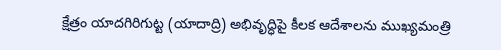క్షేత్రం యాదగిరిగుట్ట (యాదాద్రి) అభివృద్ధిపై కీలక ఆదేశాలను ముఖ్యమంత్రి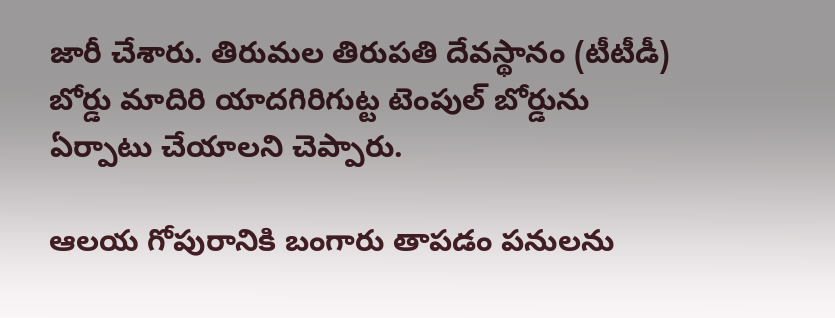జారీ చేశారు. తిరుమల తిరుపతి దేవస్థానం (టీటీడీ) బోర్డు మాదిరి యాదగిరిగుట్ట టెంపుల్ బోర్డును ఏర్పాటు చేయాలని చెప్పారు.

ఆలయ గోపురానికి బంగారు తాపడం పనులను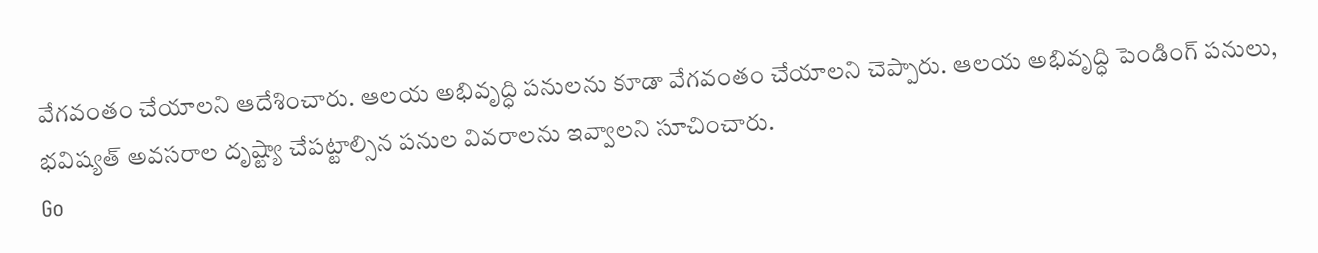వేగవంతం చేయాలని ఆదేశించారు. ఆలయ అభివృద్ధి పనులను కూడా వేగవంతం చేయాలని చెప్పారు. ఆలయ అభివృద్ధి పెండింగ్ పనులు, భవిష్యత్ అవసరాల దృష్ట్యా చేపట్టాల్సిన పనుల వివరాలను ఇవ్వాలని సూచించారు.
Go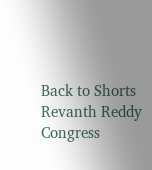Back to Shorts
Revanth Reddy
Congress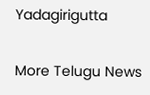Yadagirigutta

More Telugu News